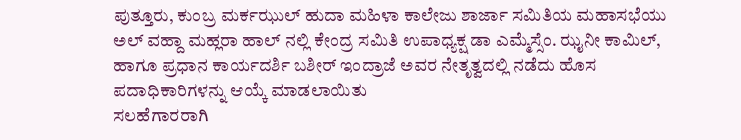ಪುತ್ತೂರು, ಕುಂಬ್ರ ಮರ್ಕಝುಲ್ ಹುದಾ ಮಹಿಳಾ ಕಾಲೇಜು ಶಾರ್ಜಾ ಸಮಿತಿಯ ಮಹಾಸಭೆಯು ಅಲ್ ವಹ್ದಾ ಮಹ್ಲರಾ ಹಾಲ್ ನಲ್ಲಿ ಕೇಂದ್ರ ಸಮಿತಿ ಉಪಾಧ್ಯಕ್ಷ ಡಾ ಎಮ್ಮೆಸ್ಸೆಂ. ಝೖನೀ ಕಾಮಿಲ್, ಹಾಗೂ ಪ್ರಧಾನ ಕಾರ್ಯದರ್ಶಿ ಬಶೀರ್ ಇಂದ್ರಾಜೆ ಅವರ ನೇತೃತ್ವದಲ್ಲಿ ನಡೆದು ಹೊಸ ಪದಾಧಿಕಾರಿಗಳನ್ನು ಆಯ್ಕೆ ಮಾಡಲಾಯಿತು
ಸಲಹೆಗಾರರಾಗಿ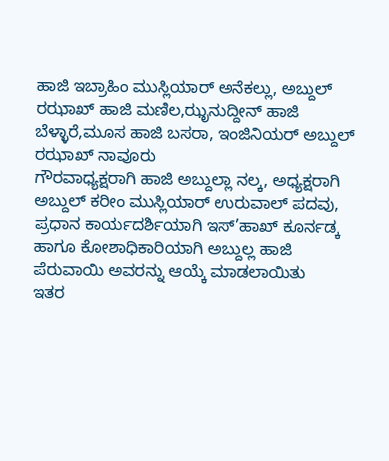ಹಾಜಿ ಇಬ್ರಾಹಿಂ ಮುಸ್ಲಿಯಾರ್ ಅನೆಕಲ್ಲು, ಅಬ್ದುಲ್ ರಝಾಖ್ ಹಾಜಿ ಮಣಿಲ,ಝೃನುದ್ದೀನ್ ಹಾಜಿ ಬೆಳ್ಳಾರೆ,ಮೂಸ ಹಾಜಿ ಬಸರಾ, ಇಂಜಿನಿಯರ್ ಅಬ್ದುಲ್ ರಝಾಖ್ ನಾವೂರು
ಗೌರವಾಧ್ಯಕ್ಷರಾಗಿ ಹಾಜಿ ಅಬ್ದುಲ್ಲಾ ನಲ್ಕ, ಅಧ್ಯಕ್ಷರಾಗಿ ಅಬ್ದುಲ್ ಕರೀಂ ಮುಸ್ಲಿಯಾರ್ ಉರುವಾಲ್ ಪದವು, ಪ್ರಧಾನ ಕಾರ್ಯದರ್ಶಿಯಾಗಿ ಇಸ್’ಹಾಖ್ ಕೂರ್ನಡ್ಕ ಹಾಗೂ ಕೋಶಾಧಿಕಾರಿಯಾಗಿ ಅಬ್ದುಲ್ಲ ಹಾಜಿ ಪೆರುವಾಯಿ ಅವರನ್ನು ಆಯ್ಕೆ ಮಾಡಲಾಯಿತು
ಇತರ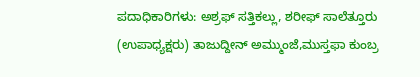ಪದಾಧಿಕಾರಿಗಳು: ಅಶ್ರಫ್ ಸತ್ತಿಕಲ್ಲು, ಶರೀಫ್ ಸಾಲೆತ್ತೂರು (ಉಪಾಧ್ಯಕ್ಷರು) ತಾಜುದ್ದೀನ್ ಅಮ್ಮುಂಜೆ,ಮುಸ್ತಫಾ ಕುಂಬ್ರ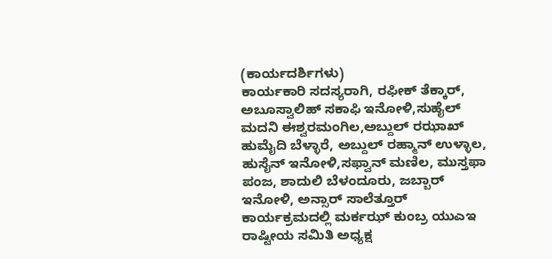(ಕಾರ್ಯದರ್ಶಿಗಳು)
ಕಾರ್ಯಕಾರಿ ಸದಸ್ಯರಾಗಿ, ರಫೀಕ್ ತೆಕ್ಕಾರ್, ಅಬೂಸ್ವಾಲಿಹ್ ಸಕಾಫಿ ಇನೋಳಿ,ಸುಹೈಲ್ ಮದನಿ ಈಶ್ವರಮಂಗಿಲ,ಅಬ್ದುಲ್ ರಝಾಖ್ ಹುಮೈದಿ ಬೆಳ್ಳಾರೆ, ಅಬ್ದುಲ್ ರಹ್ಮಾನ್ ಉಳ್ಳಾಲ, ಹುಸೈನ್ ಇನೋಳಿ,ಸಫ್ವಾನ್ ಮಣಿಲ, ಮುಸ್ತಫಾ ಪಂಜ, ಶಾದುಲಿ ಬೆಳಂದೂರು, ಜಬ್ಬಾರ್ ಇನೋಳಿ, ಅನ್ಸಾರ್ ಸಾಲೆತ್ತೂರ್
ಕಾರ್ಯಕ್ರಮದಲ್ಲಿ ಮರ್ಕಝ್ ಕುಂಬ್ರ ಯುಎಇ ರಾಷ್ಟೀಯ ಸಮಿತಿ ಅಧ್ಯಕ್ಷ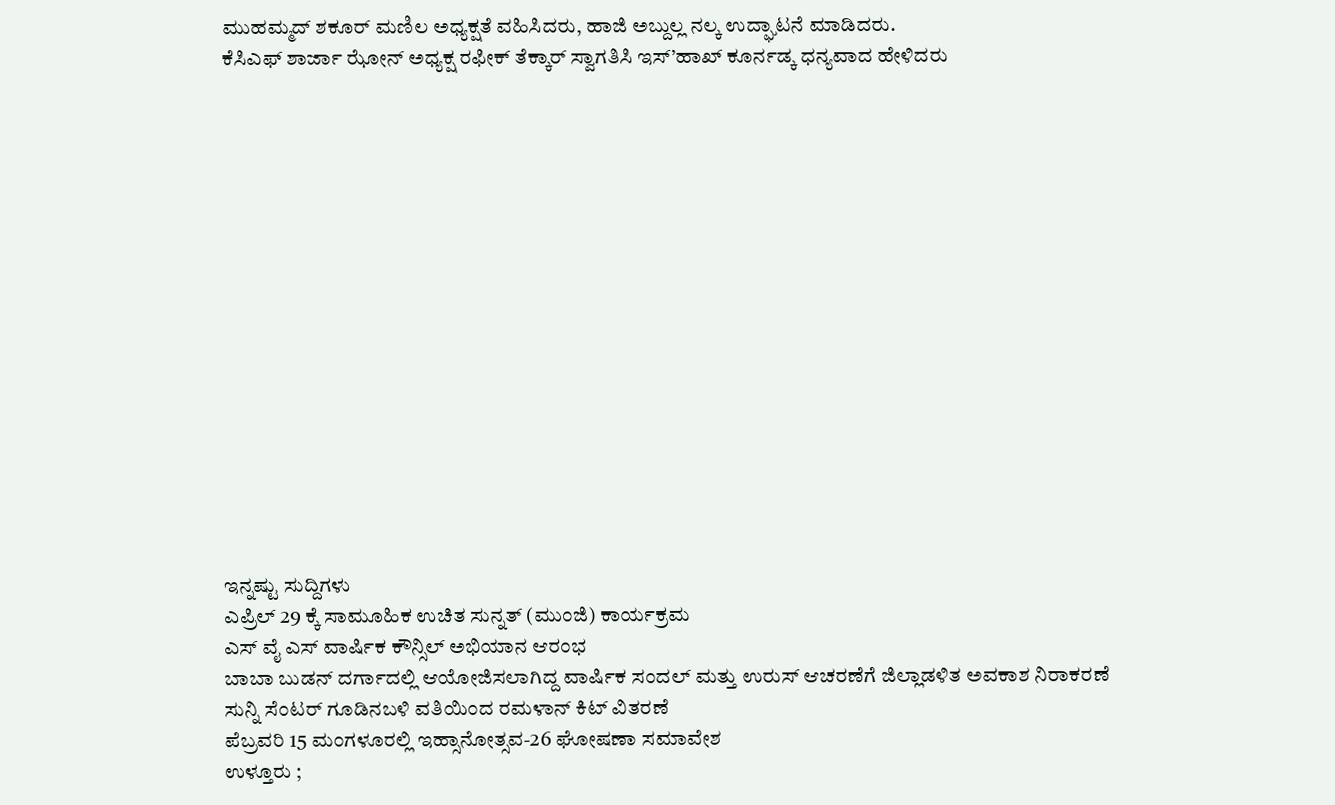ಮುಹಮ್ಮದ್ ಶಕೂರ್ ಮಣಿಲ ಅಧ್ಯಕ್ಷತೆ ವಹಿಸಿದರು, ಹಾಜಿ ಅಬ್ದುಲ್ಲ ನಲ್ಕ ಉದ್ಘಾಟನೆ ಮಾಡಿದರು.
ಕೆಸಿಎಫ್ ಶಾರ್ಜಾ ಝೋನ್ ಅಧ್ಯಕ್ಷ ರಫೀಕ್ ತೆಕ್ಕಾರ್ ಸ್ವಾಗತಿಸಿ ಇಸ್’ಹಾಖ್ ಕೂರ್ನಡ್ಕ ಧನ್ಯವಾದ ಹೇಳಿದರು
















ಇನ್ನಷ್ಟು ಸುದ್ದಿಗಳು
ಎಪ್ರಿಲ್ 29 ಕ್ಕೆ ಸಾಮೂಹಿಕ ಉಚಿತ ಸುನ್ನತ್ (ಮುಂಜಿ) ಕಾರ್ಯಕ್ರಮ
ಎಸ್ ವೈ ಎಸ್ ವಾರ್ಷಿಕ ಕೌನ್ಸಿಲ್ ಅಭಿಯಾನ ಆರಂಭ
ಬಾಬಾ ಬುಡನ್ ದರ್ಗಾದಲ್ಲಿ ಆಯೋಜಿಸಲಾಗಿದ್ದ ವಾರ್ಷಿಕ ಸಂದಲ್ ಮತ್ತು ಉರುಸ್ ಆಚರಣೆಗೆ ಜಿಲ್ಲಾಡಳಿತ ಅವಕಾಶ ನಿರಾಕರಣೆ
ಸುನ್ನಿ ಸೆಂಟರ್ ಗೂಡಿನಬಳಿ ವತಿಯಿಂದ ರಮಳಾನ್ ಕಿಟ್ ವಿತರಣೆ
ಪೆಬ್ರವರಿ 15 ಮಂಗಳೂರಲ್ಲಿ ಇಹ್ಸಾನೋತ್ಸವ-26 ಘೋಷಣಾ ಸಮಾವೇಶ
ಉಳ್ತೂರು ;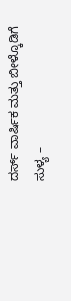ದರ್ಸ್ ವಾರ್ಷಿಕ ಮತ್ತು ಬೀಳ್ಕೊಡಿಗೆ
ಸುಳ್ಯ –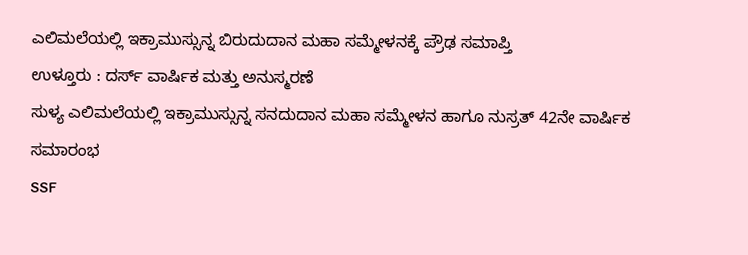ಎಲಿಮಲೆಯಲ್ಲಿ ಇಕ್ರಾಮುಸ್ಸುನ್ನ ಬಿರುದುದಾನ ಮಹಾ ಸಮ್ಮೇಳನಕ್ಕೆ ಪ್ರೌಢ ಸಮಾಪ್ತಿ
ಉಳ್ತೂರು : ದರ್ಸ್ ವಾರ್ಷಿಕ ಮತ್ತು ಅನುಸ್ಮರಣೆ
ಸುಳ್ಯ ಎಲಿಮಲೆಯಲ್ಲಿ ಇಕ್ರಾಮುಸ್ಸುನ್ನ ಸನದುದಾನ ಮಹಾ ಸಮ್ಮೇಳನ ಹಾಗೂ ನುಸ್ರತ್ 42ನೇ ವಾರ್ಷಿಕ ಸಮಾರಂಭ
SSF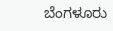ಬೆಂಗಳೂರು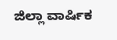ಜಿಲ್ಲಾ ವಾರ್ಷಿಕ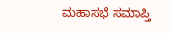ಮಹಾಸಭೆ ಸಮಾಪ್ತಿ